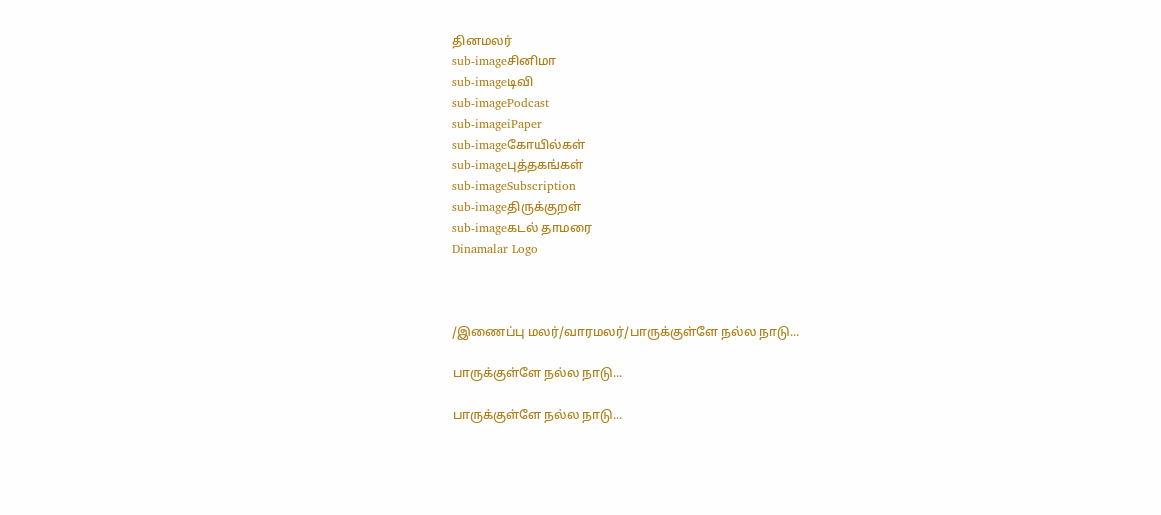தினமலர்
sub-imageசினிமா
sub-imageடிவி
sub-imagePodcast
sub-imageiPaper
sub-imageகோயில்கள்
sub-imageபுத்தகங்கள்
sub-imageSubscription
sub-imageதிருக்குறள்
sub-imageகடல் தாமரை
Dinamalar Logo



/இணைப்பு மலர்/வாரமலர்/பாருக்குள்ளே நல்ல நாடு...

பாருக்குள்ளே நல்ல நாடு...

பாருக்குள்ளே நல்ல நாடு...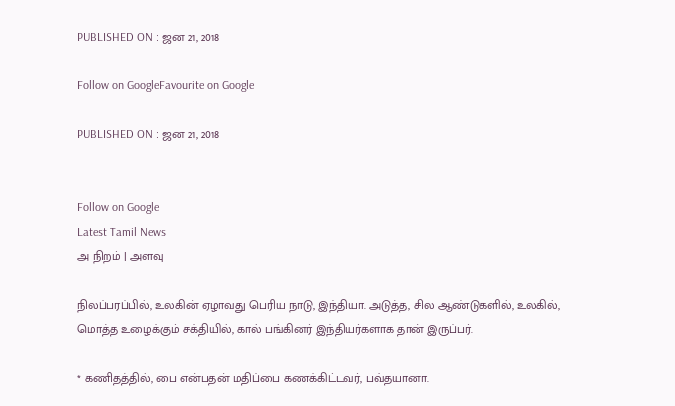PUBLISHED ON : ஜன 21, 2018

Follow on GoogleFavourite on Google

PUBLISHED ON : ஜன 21, 2018


Follow on Google
Latest Tamil News
அ நிறம் | அளவு

நிலப்பரப்பில், உலகின் ஏழாவது பெரிய நாடு, இந்தியா. அடுத்த, சில ஆண்டுகளில், உலகில், மொத்த உழைக்கும் சக்தியில், கால் பங்கினர் இந்தியர்களாக தான் இருப்பர்.

* கணிதத்தில், பை என்பதன் மதிப்பை கணக்கிட்டவர், பவ்தயானா.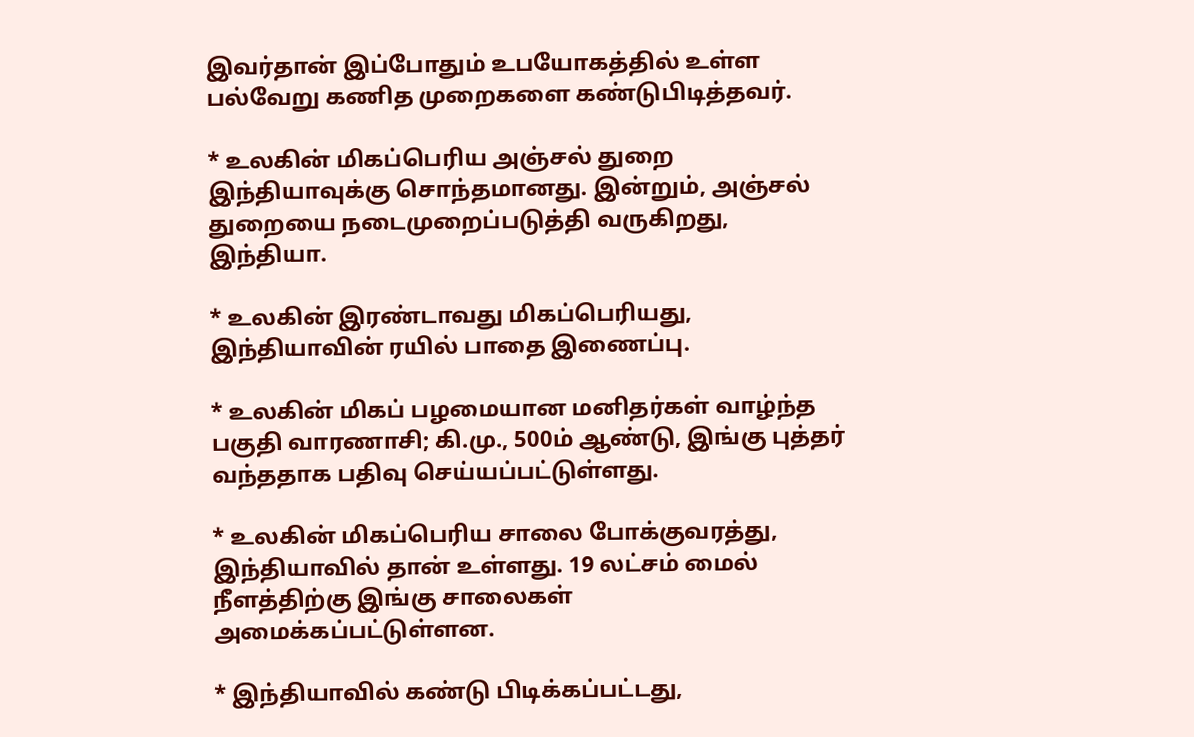இவர்தான் இப்போதும் உபயோகத்தில் உள்ள பல்வேறு கணித முறைகளை கண்டுபிடித்தவர்.

* உலகின் மிகப்பெரிய அஞ்சல் துறை இந்தியாவுக்கு சொந்தமானது. இன்றும், அஞ்சல் துறையை நடைமுறைப்படுத்தி வருகிறது, இந்தியா.

* உலகின் இரண்டாவது மிகப்பெரியது, இந்தியாவின் ரயில் பாதை இணைப்பு.

* உலகின் மிகப் பழமையான மனிதர்கள் வாழ்ந்த பகுதி வாரணாசி; கி.மு., 500ம் ஆண்டு, இங்கு புத்தர் வந்ததாக பதிவு செய்யப்பட்டுள்ளது.

* உலகின் மிகப்பெரிய சாலை போக்குவரத்து, இந்தியாவில் தான் உள்ளது. 19 லட்சம் மைல் நீளத்திற்கு இங்கு சாலைகள் அமைக்கப்பட்டுள்ளன.

* இந்தியாவில் கண்டு பிடிக்கப்பட்டது,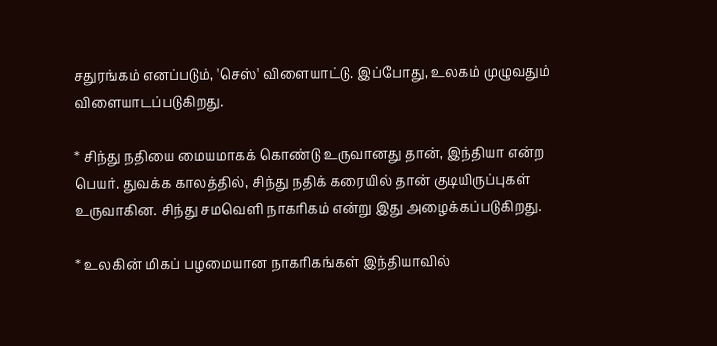சதுரங்கம் எனப்படும், 'செஸ்' விளையாட்டு. இப்போது, உலகம் முழுவதும் விளையாடப்படுகிறது.

* சிந்து நதியை மையமாகக் கொண்டு உருவானது தான், இந்தியா என்ற பெயர். துவக்க காலத்தில், சிந்து நதிக் கரையில் தான் குடியிருப்புகள் உருவாகின. சிந்து சமவெளி நாகரிகம் என்று இது அழைக்கப்படுகிறது.

* உலகின் மிகப் பழமையான நாகரிகங்கள் இந்தியாவில்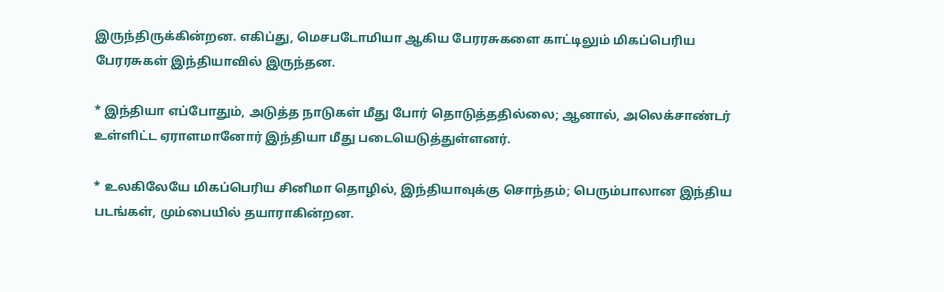இருந்திருக்கின்றன. எகிப்து, மெசபடோமியா ஆகிய பேரரசுகளை காட்டிலும் மிகப்பெரிய பேரரசுகள் இந்தியாவில் இருந்தன.

* இந்தியா எப்போதும், அடுத்த நாடுகள் மீது போர் தொடுத்ததில்லை; ஆனால், அலெக்சாண்டர் உள்ளிட்ட ஏராளமானோர் இந்தியா மீது படையெடுத்துள்ளனர்.

* உலகிலேயே மிகப்பெரிய சினிமா தொழில், இந்தியாவுக்கு சொந்தம்; பெரும்பாலான இந்திய படங்கள், மும்பையில் தயாராகின்றன.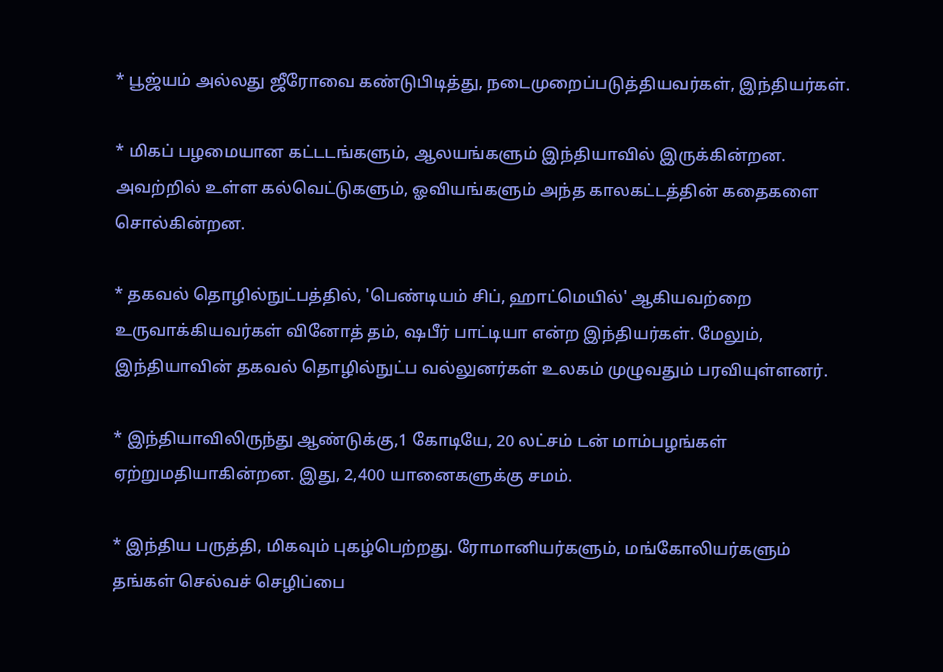* பூஜ்யம் அல்லது ஜீரோவை கண்டுபிடித்து, நடைமுறைப்படுத்தியவர்கள், இந்தியர்கள்.

* மிகப் பழமையான கட்டடங்களும், ஆலயங்களும் இந்தியாவில் இருக்கின்றன. அவற்றில் உள்ள கல்வெட்டுகளும், ஓவியங்களும் அந்த காலகட்டத்தின் கதைகளை சொல்கின்றன.

* தகவல் தொழில்நுட்பத்தில், 'பெண்டியம் சிப், ஹாட்மெயில்' ஆகியவற்றை உருவாக்கியவர்கள் வினோத் தம், ஷபீர் பாட்டியா என்ற இந்தியர்கள். மேலும், இந்தியாவின் தகவல் தொழில்நுட்ப வல்லுனர்கள் உலகம் முழுவதும் பரவியுள்ளனர்.

* இந்தியாவிலிருந்து ஆண்டுக்கு,1 கோடியே, 20 லட்சம் டன் மாம்பழங்கள் ஏற்றுமதியாகின்றன. இது, 2,400 யானைகளுக்கு சமம்.

* இந்திய பருத்தி, மிகவும் புகழ்பெற்றது. ரோமானியர்களும், மங்கோலியர்களும் தங்கள் செல்வச் செழிப்பை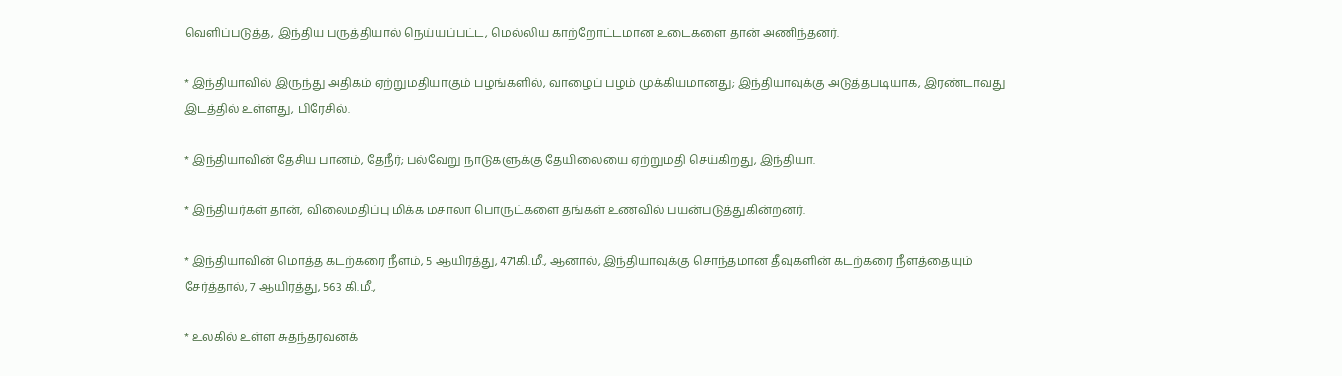வெளிப்படுத்த, இந்திய பருத்தியால் நெய்யப்பட்ட, மெல்லிய காற்றோட்டமான உடைகளை தான் அணிந்தனர்.

* இந்தியாவில் இருந்து அதிகம் ஏற்றுமதியாகும் பழங்களில், வாழைப் பழம் முக்கியமானது; இந்தியாவுக்கு அடுத்தபடியாக, இரண்டாவது இடத்தில் உள்ளது, பிரேசில்.

* இந்தியாவின் தேசிய பானம், தேநீர்; பல்வேறு நாடுகளுக்கு தேயிலையை ஏற்றுமதி செய்கிறது, இந்தியா.

* இந்தியர்கள் தான், விலைமதிப்பு மிக்க மசாலா பொருட்களை தங்கள் உணவில் பயன்படுத்துகின்றனர்.

* இந்தியாவின் மொத்த கடற்கரை நீளம், 5 ஆயிரத்து, 471கி.மீ., ஆனால், இந்தியாவுக்கு சொந்தமான தீவுகளின் கடற்கரை நீளத்தையும் சேர்த்தால், 7 ஆயிரத்து, 563 கி.மீ.,

* உலகில் உள்ள சுதந்தரவனக்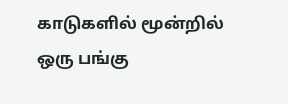காடுகளில் மூன்றில் ஒரு பங்கு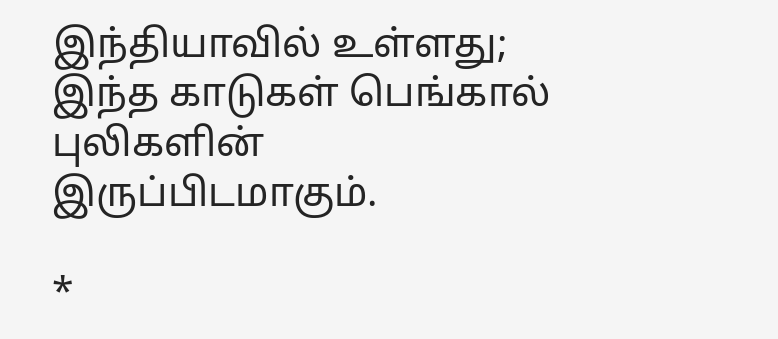இந்தியாவில் உள்ளது; இந்த காடுகள் பெங்கால் புலிகளின் இருப்பிடமாகும்.

*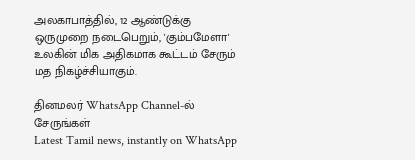அலகாபாத்தில், 12 ஆண்டுக்கு ஒருமுறை நடைபெறும், 'கும்பமேளா' உலகின் மிக அதிகமாக கூட்டம் சேரும் மத நிகழ்ச்சியாகும்.

தினமலர் WhatsApp Channel-ல் சேருங்கள்
Latest Tamil news, instantly on WhatsApp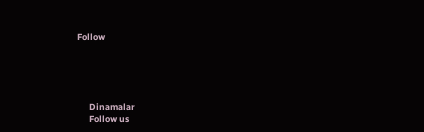Follow





      Dinamalar
      Follow us